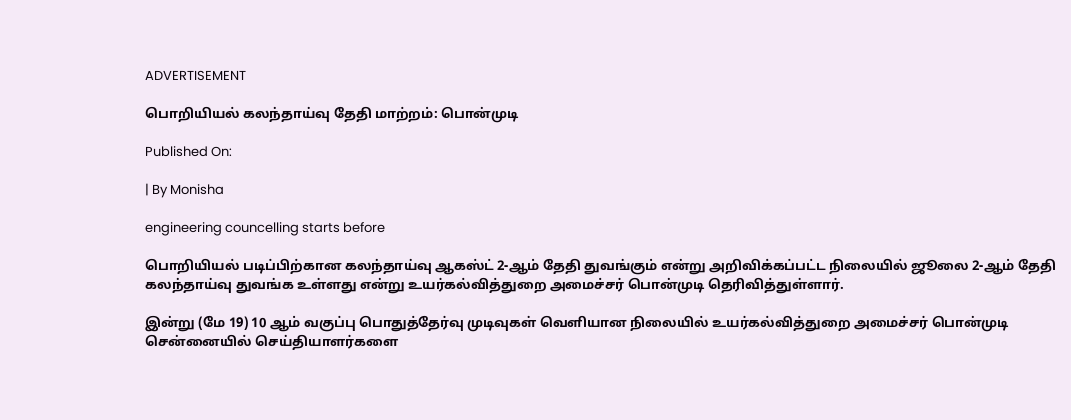ADVERTISEMENT

பொறியியல் கலந்தாய்வு தேதி மாற்றம்: பொன்முடி

Published On:

| By Monisha

engineering councelling starts before

பொறியியல் படிப்பிற்கான கலந்தாய்வு ஆகஸ்ட் 2-ஆம் தேதி துவங்கும் என்று அறிவிக்கப்பட்ட நிலையில் ஜூலை 2-ஆம் தேதி கலந்தாய்வு துவங்க உள்ளது என்று உயர்கல்வித்துறை அமைச்சர் பொன்முடி தெரிவித்துள்ளார்.

இன்று (மே 19) 10 ஆம் வகுப்பு பொதுத்தேர்வு முடிவுகள் வெளியான நிலையில் உயர்கல்வித்துறை அமைச்சர் பொன்முடி சென்னையில் செய்தியாளர்களை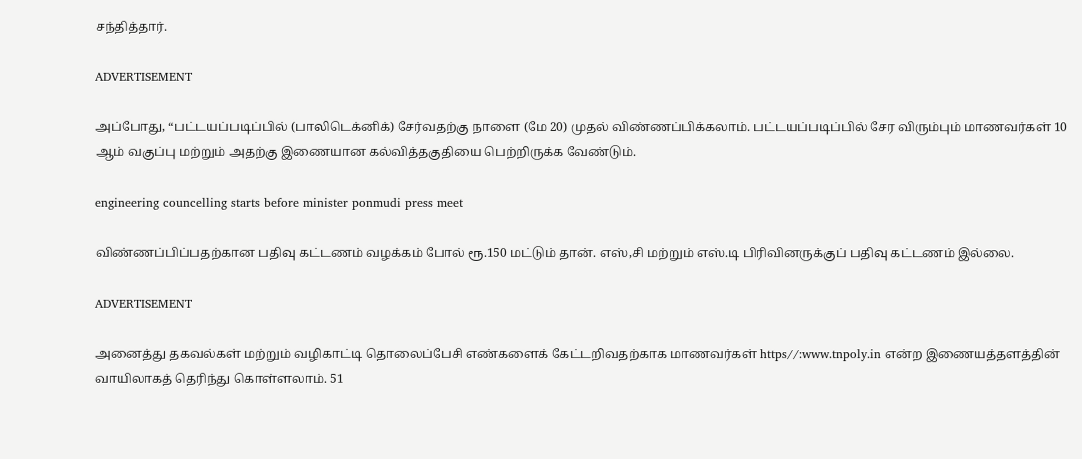சந்தித்தார்.

ADVERTISEMENT

அப்போது, “பட்டயப்படிப்பில் (பாலிடெக்னிக்) சேர்வதற்கு நாளை (மே 20) முதல் விண்ணப்பிக்கலாம். பட்டயப்படிப்பில் சேர விரும்பும் மாணவர்கள் 10 ஆம் வகுப்பு மற்றும் அதற்கு இணையான கல்வித்தகுதியை பெற்றிருக்க வேண்டும்.

engineering councelling starts before minister ponmudi press meet

விண்ணப்பிப்பதற்கான பதிவு கட்டணம் வழக்கம் போல் ரூ.150 மட்டும் தான். எஸ்,சி மற்றும் எஸ்.டி பிரிவினருக்குப் பதிவு கட்டணம் இல்லை.

ADVERTISEMENT

அனைத்து தகவல்கள் மற்றும் வழிகாட்டி தொலைப்பேசி எண்களைக் கேட்டறிவதற்காக மாணவர்கள் https//:www.tnpoly.in என்ற இணையத்தளத்தின் வாயிலாகத் தெரிந்து கொள்ளலாம். 51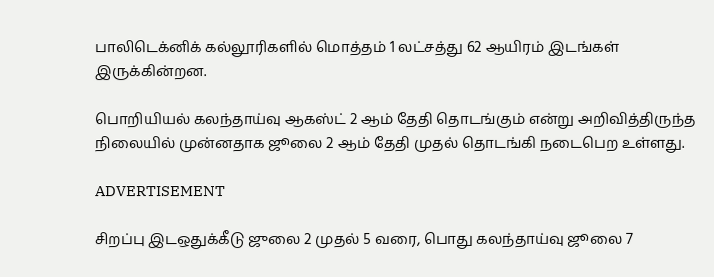பாலிடெக்னிக் கல்லூரிகளில் மொத்தம் 1 லட்சத்து 62 ஆயிரம் இடங்கள் இருக்கின்றன.

பொறியியல் கலந்தாய்வு ஆகஸ்ட் 2 ஆம் தேதி தொடங்கும் என்று அறிவித்திருந்த நிலையில் முன்னதாக ஜூலை 2 ஆம் தேதி முதல் தொடங்கி நடைபெற உள்ளது.

ADVERTISEMENT

சிறப்பு இடஒதுக்கீடு ஜுலை 2 முதல் 5 வரை, பொது கலந்தாய்வு ஜூலை 7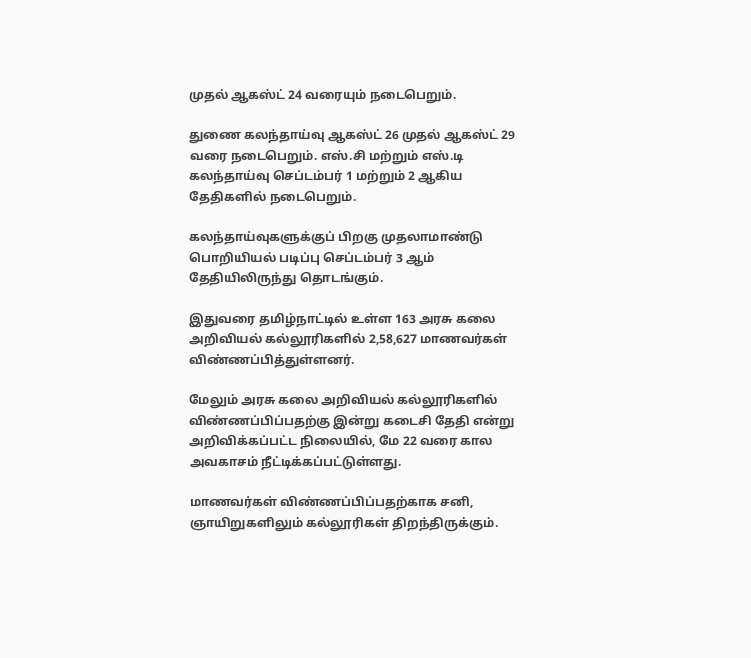முதல் ஆகஸ்ட் 24 வரையும் நடைபெறும்.

துணை கலந்தாய்வு ஆகஸ்ட் 26 முதல் ஆகஸ்ட் 29 வரை நடைபெறும். எஸ்.சி மற்றும் எஸ்.டி கலந்தாய்வு செப்டம்பர் 1 மற்றும் 2 ஆகிய தேதிகளில் நடைபெறும்.

கலந்தாய்வுகளுக்குப் பிறகு முதலாமாண்டு பொறியியல் படிப்பு செப்டம்பர் 3 ஆம் தேதியிலிருந்து தொடங்கும்.

இதுவரை தமிழ்நாட்டில் உள்ள 163 அரசு கலை அறிவியல் கல்லூரிகளில் 2,58,627 மாணவர்கள் விண்ணப்பித்துள்ளனர்.

மேலும் அரசு கலை அறிவியல் கல்லூரிகளில் விண்ணப்பிப்பதற்கு இன்று கடைசி தேதி என்று அறிவிக்கப்பட்ட நிலையில், மே 22 வரை கால அவகாசம் நீட்டிக்கப்பட்டுள்ளது.

மாணவர்கள் விண்ணப்பிப்பதற்காக சனி, ஞாயிறுகளிலும் கல்லூரிகள் திறந்திருக்கும்.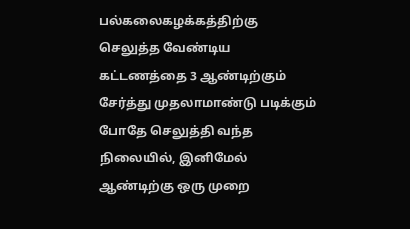பல்கலைகழக்கத்திற்கு செலுத்த வேண்டிய கட்டணத்தை 3 ஆண்டிற்கும் சேர்த்து முதலாமாண்டு படிக்கும் போதே செலுத்தி வந்த நிலையில், இனிமேல் ஆண்டிற்கு ஒரு முறை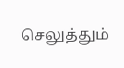செலுத்தும்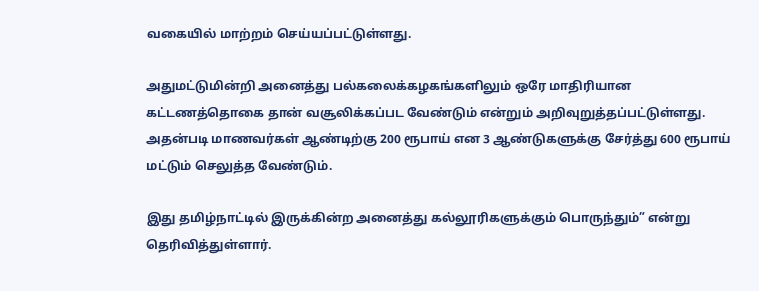வகையில் மாற்றம் செய்யப்பட்டுள்ளது.

அதுமட்டுமின்றி அனைத்து பல்கலைக்கழகங்களிலும் ஒரே மாதிரியான கட்டணத்தொகை தான் வசூலிக்கப்பட வேண்டும் என்றும் அறிவுறுத்தப்பட்டுள்ளது. அதன்படி மாணவர்கள் ஆண்டிற்கு 200 ரூபாய் என 3 ஆண்டுகளுக்கு சேர்த்து 600 ரூபாய் மட்டும் செலுத்த வேண்டும்.

இது தமிழ்நாட்டில் இருக்கின்ற அனைத்து கல்லூரிகளுக்கும் பொருந்தும்” என்று தெரிவித்துள்ளார்.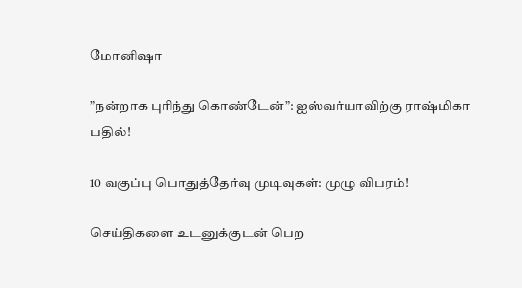மோனிஷா

”நன்றாக புரிந்து கொண்டேன்”: ஐஸ்வர்யாவிற்கு ராஷ்மிகா பதில்!

10 வகுப்பு பொதுத்தேர்வு முடிவுகள்: முழு விபரம்!

செய்திகளை உடனுக்குடன் பெற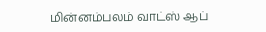மின்னம்பலம் வாட்ஸ் ஆப்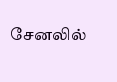சேனலில்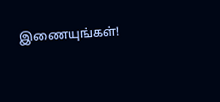இணையுங்கள்!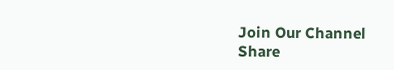Join Our Channel
Share